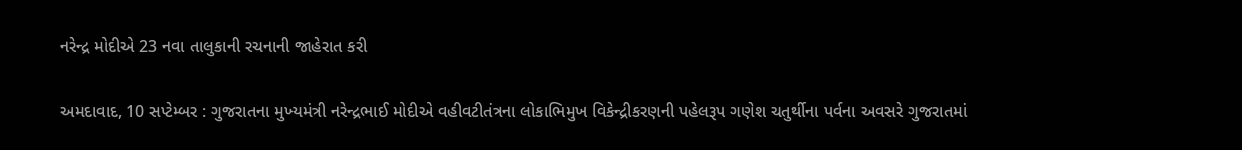નરેન્દ્ર મોદીએ 23 નવા તાલુકાની રચનાની જાહેરાત કરી

અમદાવાદ, 10 સપ્ટેમ્બર : ગુજરાતના મુખ્‍યમંત્રી નરેન્‍દ્રભાઈ મોદીએ વહીવટીતંત્રના લોકાભિમુખ વિકેન્‍દ્રીકરણની પહેલરૂપ ગણેશ ચતુર્થીના પર્વના અવસરે ગુજરાતમાં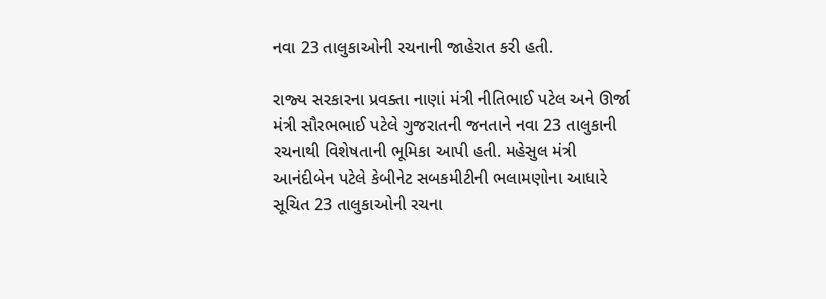નવા 23 તાલુકાઓની રચનાની જાહેરાત કરી હતી.

રાજ્‍ય સરકારના પ્રવક્‍તા નાણાં મંત્રી નીતિભાઈ પટેલ અને ઊર્જા મંત્રી સૌરભભાઈ પટેલે ગુજરાતની જનતાને નવા 23 તાલુકાની રચનાથી વિશેષતાની ભૂમિકા આપી હતી. મહેસુલ મંત્રી આનંદીબેન પટેલે કેબીનેટ સબકમીટીની ભલામણોના આધારે સૂચિત 23 તાલુકાઓની રચના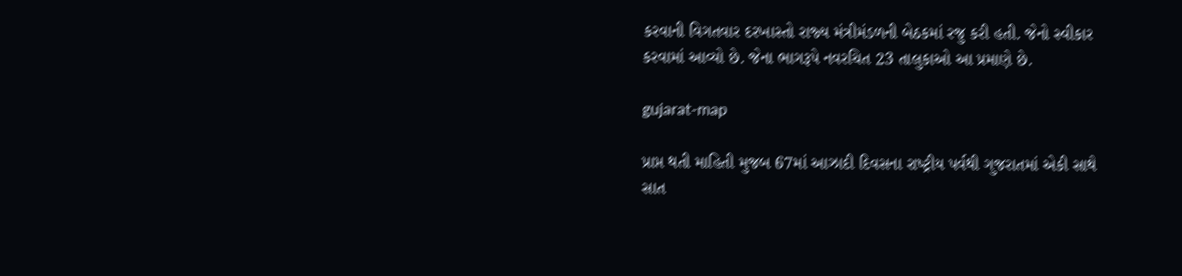કરવાની વિગતવાર દરખાસ્‍તો રાજ્‍ય મંત્રીમંડળની બેઠકમાં રજુ કરી હતી. જેનો સ્‍વીકાર કરવામાં આવ્‍યો છે. જેના ભાગરૂપે નવરચિત 23 તાલુકાઓ આ પ્રમાણે છે.

gujarat-map

પ્રાપ્ત થતી માહિતી મુજબ 67માં આઝાદી દિવસના રાષ્‍ટ્રીય પર્વથી ગુજરાતમાં એકી સાથે સાત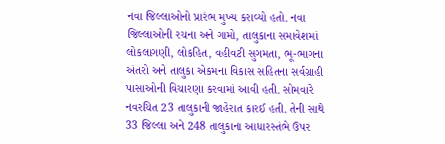નવા જિલ્લાઓનો પ્રારંભ મુખ્‍ય કરાવ્‍યો હતો. નવા જિલ્લાઓની રચના અને ગામો, તાલુકાના સમાવેશમાં લોકલાગણી, લોકહિત, વહીવટી સુગમતા, ભૂ-ભાગના અંતરો અને તાલુકા એકમના વિકાસ સહિતના સર્વગ્રાહી પાસાઓની વિચારણા કરવામાં આવી હતી. સોમવારે નવરચિત 23 તાલુકાની જાહેરાત કારઈ હતી. તેની સાથે 33 જિલ્લા અને 248 તાલુકાના આધારસ્‍તંભે ઉપર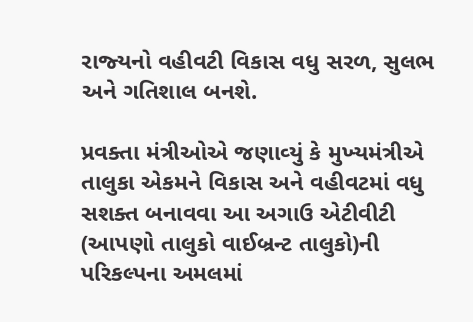રાજ્‍યનો વહીવટી વિકાસ વધુ સરળ, સુલભ અને ગતિશાલ બનશે.

પ્રવક્‍તા મંત્રીઓએ જણાવ્‍યું કે મુખ્‍યમંત્રીએ તાલુકા એકમને વિકાસ અને વહીવટમાં વધુ સશક્‍ત બનાવવા આ અગાઉ એટીવીટી (આપણો તાલુકો વાઈબ્રન્‍ટ તાલુકો)ની પરિકલ્‍પના અમલમાં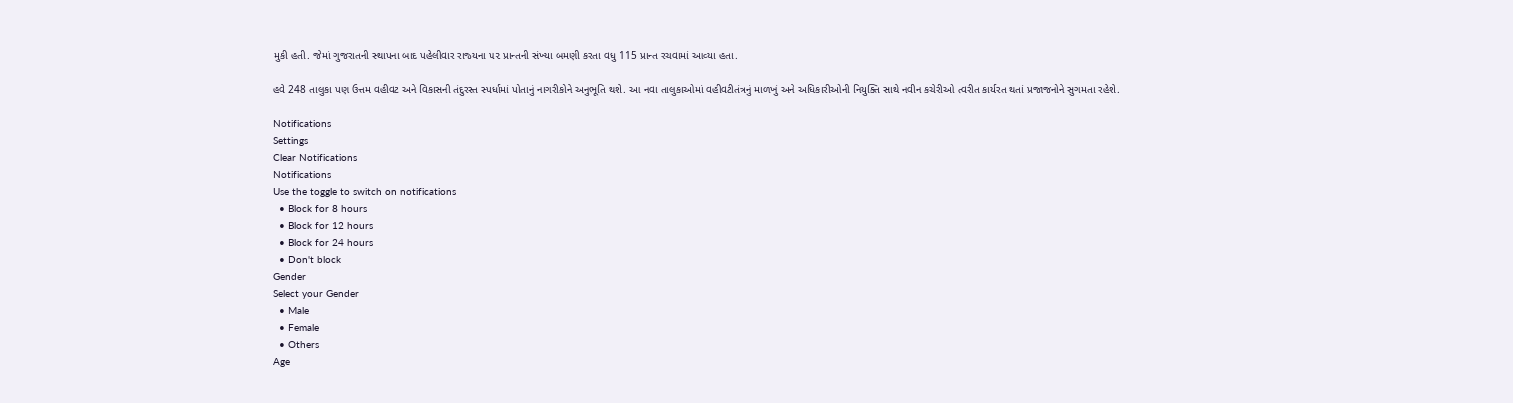મુકી હતી. જેમાં ગુજરાતની સ્‍થાપના બાદ પહેલીવાર રાજ્‍યના ૫૨ પ્રાન્‍તની સંખ્‍યા બમણી કરતા વધુ 115 પ્રાન્‍ત રચવામાં આવ્‍યા હતા.

હવે 248 તાલુકા પણ ઉત્તમ વહીવટ અને વિકાસની તંદુરસ્‍ત સ્‍પર્ધામાં પોતાનું નાગરીકોને અનુભૂતિ થશે. આ નવા તાલુકાઓમાં વહીવટીતંત્રનું માળખું અને અધિકારીઓની નિયુક્‍તિ સાથે નવીન કચેરીઓ ત્‍વરીત કાર્યરત થતાં પ્રજાજનોને સુગમતા રહેશે.

Notifications
Settings
Clear Notifications
Notifications
Use the toggle to switch on notifications
  • Block for 8 hours
  • Block for 12 hours
  • Block for 24 hours
  • Don't block
Gender
Select your Gender
  • Male
  • Female
  • Others
Age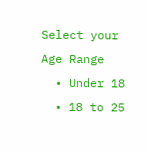Select your Age Range
  • Under 18
  • 18 to 25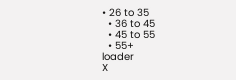• 26 to 35
  • 36 to 45
  • 45 to 55
  • 55+
loader
X